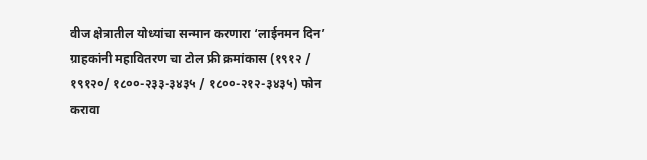वीज क्षेत्रातील योध्यांचा सन्मान करणारा ‘लाईनमन दिन’
ग्राहकांनी महावितरण चा टोल फ्री क्रमांकास (१९१२ / १९१२०/ १८००-२३३-३४३५ / १८००-२१२-३४३५) फोन करावा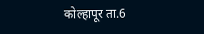कोल्हापूर ता.6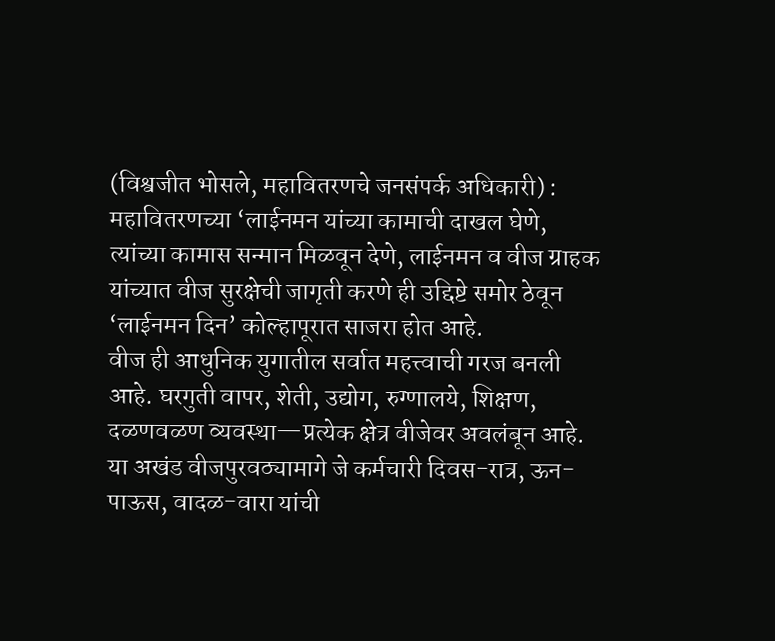(विश्वजीत भोसले, महावितरणचे जनसंपर्क अधिकारी) : महावितरणच्या ‘लाईनमन यांच्या कामाची दाखल घेणे, त्यांच्या कामास सन्मान मिळवून देणे, लाईनमन व वीज ग्राहक यांच्यात वीज सुरक्षेची जागृती करणे ही उद्दिष्टे समोर ठेवून ‘लाईनमन दिन’ कोल्हापूरात साजरा होत आहे.
वीज ही आधुनिक युगातील सर्वात महत्त्वाची गरज बनली आहे. घरगुती वापर, शेती, उद्योग, रुग्णालये, शिक्षण, दळणवळण व्यवस्था—प्रत्येक क्षेत्र वीजेवर अवलंबून आहे. या अखंड वीजपुरवठ्यामागे जे कर्मचारी दिवस-रात्र, ऊन-पाऊस, वादळ-वारा यांची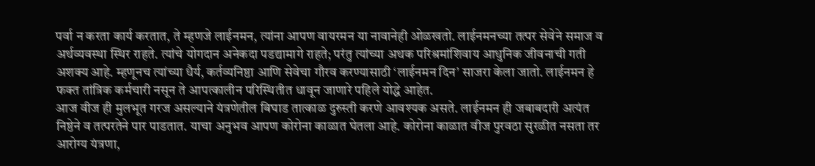पर्वा न करता कार्य करतात, ते म्हणजे लाईनमन, त्यांना आपण वायरमन या नावानेही ओळखतो. लाईनमनच्या तत्पर सेवेने समाज व अर्थव्यवस्था स्थिर राहते. त्यांचे योगदान अनेकदा पडद्यामागे राहते; परंतु त्यांच्या अथक परिश्रमांशिवाय आधुनिक जीवनाची गती अशक्य आहे. म्हणूनच त्यांच्या धैर्य, कर्तव्यनिष्ठा आणि सेवेचा गौरव करण्यासाठी ‘लाईनमन दिन’ साजरा केला जातो. लाईनमन हे फक्त तांत्रिक कर्मचारी नसून ते आपत्कालीन परिस्थितीत धावून जाणारे पहिले योद्धे आहेत.
आज वीज ही मुलभूत गरज असल्याने यंत्रणेतील बिघाड तात्काळ दुरुस्ती करणे आवश्यक असते. लाईनमन ही जबाबदारी अत्यंत निष्ठेने व तत्परतेने पार पाडतात. याचा अनुभव आपण कोरोना काळात घेतला आहे. कोरोना काळात वीज पुरवठा सुरळीत नसता तर आरोग्य यंत्रणा,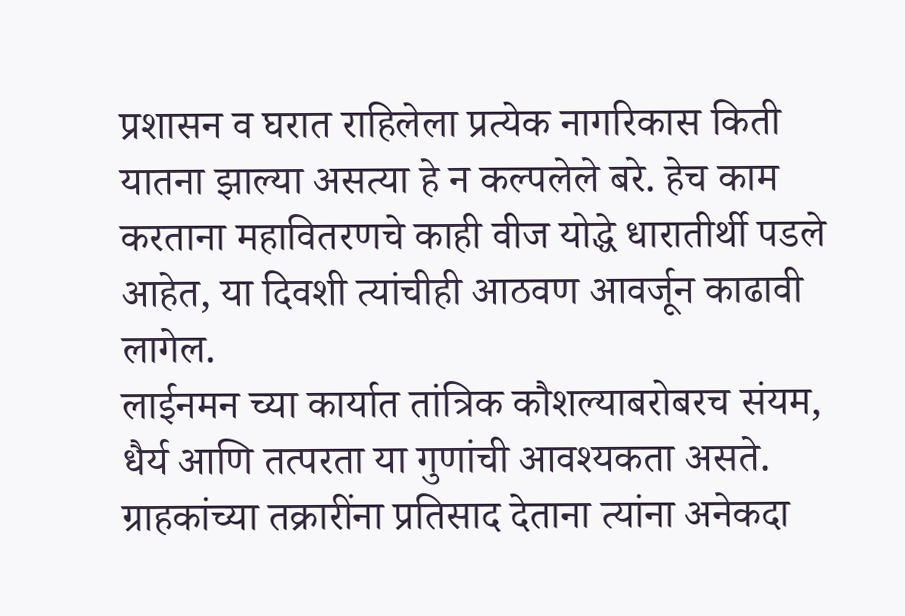प्रशासन व घरात राहिलेला प्रत्येक नागरिकास किती यातना झाल्या असत्या हे न कल्पलेले बरे. हेच काम करताना महावितरणचे काही वीज योद्धे धारातीर्थी पडले आहेत, या दिवशी त्यांचीही आठवण आवर्जून काढावी लागेल.
लाईनमन च्या कार्यात तांत्रिक कौशल्याबरोबरच संयम, धैर्य आणि तत्परता या गुणांची आवश्यकता असते. ग्राहकांच्या तक्रारींना प्रतिसाद देताना त्यांना अनेकदा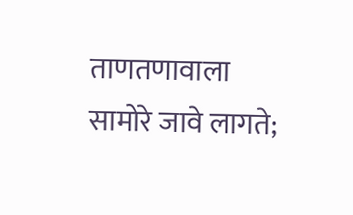ताणतणावाला सामोरे जावे लागते;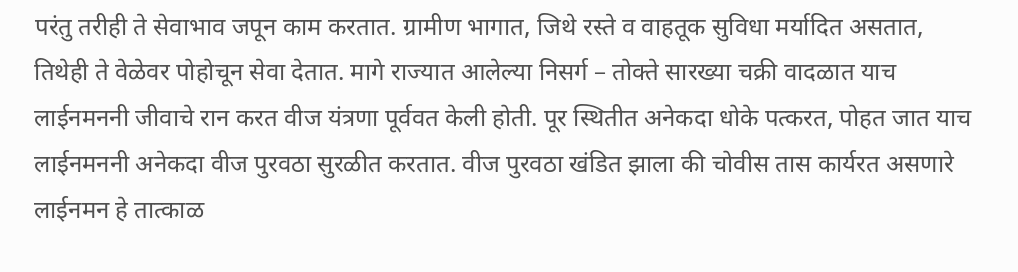परंतु तरीही ते सेवाभाव जपून काम करतात. ग्रामीण भागात, जिथे रस्ते व वाहतूक सुविधा मर्यादित असतात, तिथेही ते वेळेवर पोहोचून सेवा देतात. मागे राज्यात आलेल्या निसर्ग – तोक्ते सारख्या चक्री वादळात याच लाईनमननी जीवाचे रान करत वीज यंत्रणा पूर्ववत केली होती. पूर स्थितीत अनेकदा धोके पत्करत, पोहत जात याच लाईनमननी अनेकदा वीज पुरवठा सुरळीत करतात. वीज पुरवठा खंडित झाला की चोवीस तास कार्यरत असणारे लाईनमन हे तात्काळ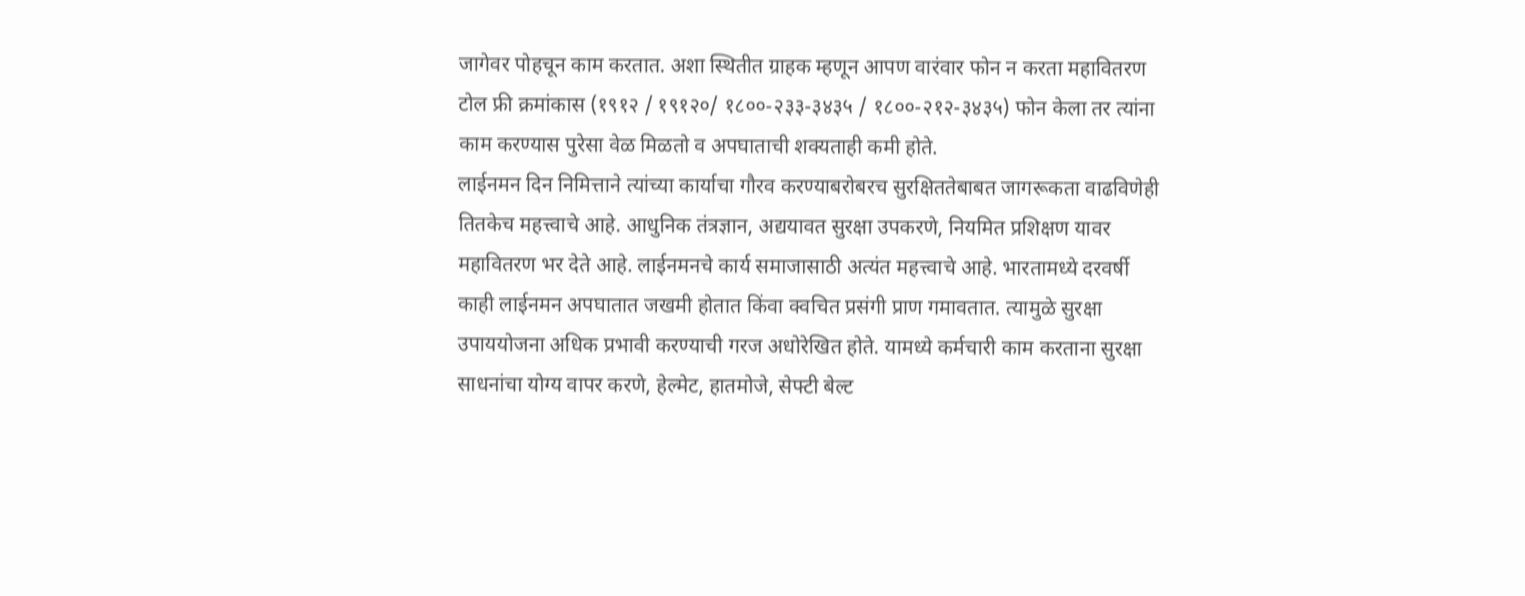जागेवर पोहचून काम करतात. अशा स्थितीत ग्राहक म्हणून आपण वारंवार फोन न करता महावितरण टोल फ्री क्रमांकास (१९१२ / १९१२०/ १८००-२३३-३४३५ / १८००-२१२-३४३५) फोन केला तर त्यांना काम करण्यास पुरेसा वेळ मिळतो व अपघाताची शक्यताही कमी होते.
लाईनमन दिन निमित्ताने त्यांच्या कार्याचा गौरव करण्याबरोबरच सुरक्षिततेबाबत जागरूकता वाढविणेही तितकेच महत्त्वाचे आहे. आधुनिक तंत्रज्ञान, अद्ययावत सुरक्षा उपकरणे, नियमित प्रशिक्षण यावर महावितरण भर देते आहे. लाईनमनचे कार्य समाजासाठी अत्यंत महत्त्वाचे आहे. भारतामध्ये दरवर्षी काही लाईनमन अपघातात जखमी होतात किंवा क्वचित प्रसंगी प्राण गमावतात. त्यामुळे सुरक्षा उपाययोजना अधिक प्रभावी करण्याची गरज अधोरेखित होते. यामध्ये कर्मचारी काम करताना सुरक्षा साधनांचा योग्य वापर करणे, हेल्मेट, हातमोजे, सेफ्टी बेल्ट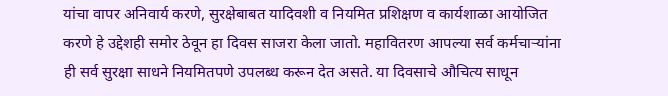यांचा वापर अनिवार्य करणे, सुरक्षेबाबत यादिवशी व नियमित प्रशिक्षण व कार्यशाळा आयोजित करणे हे उद्देशही समोर ठेवून हा दिवस साजरा केला जातो. महावितरण आपल्या सर्व कर्मचाऱ्यांना ही सर्व सुरक्षा साधने नियमितपणे उपलब्ध करून देत असते. या दिवसाचे औचित्य साधून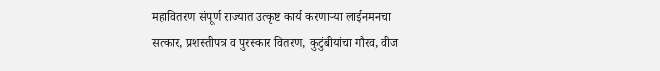महावितरण संपूर्ण राज्यात उत्कृष्ट कार्य करणाऱ्या लाईनमनचा सत्कार, प्रशस्तीपत्र व पुरस्कार वितरण, कुटुंबीयांचा गौरव, वीज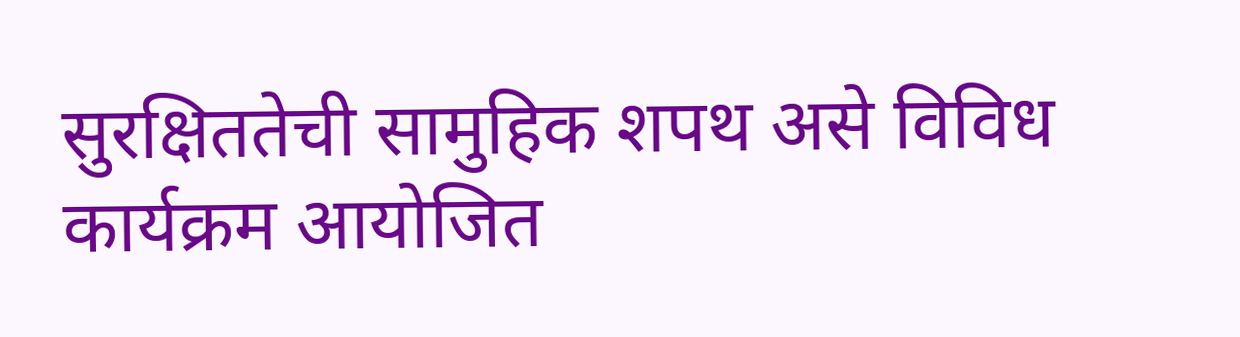सुरक्षिततेची सामुहिक शपथ असे विविध कार्यक्रम आयोजित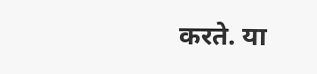करते. या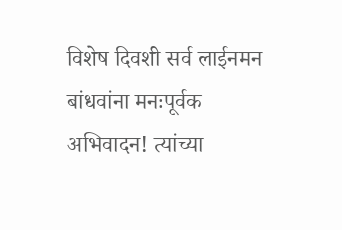विशेष दिवशी सर्व लाईनमन बांधवांना मनःपूर्वक अभिवादन! त्यांच्या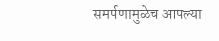समर्पणामुळेच आपल्या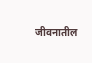जीवनातील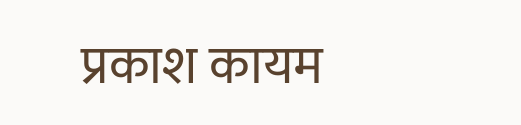प्रकाश कायम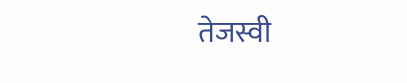तेजस्वी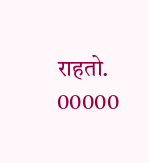राहतो.
00000